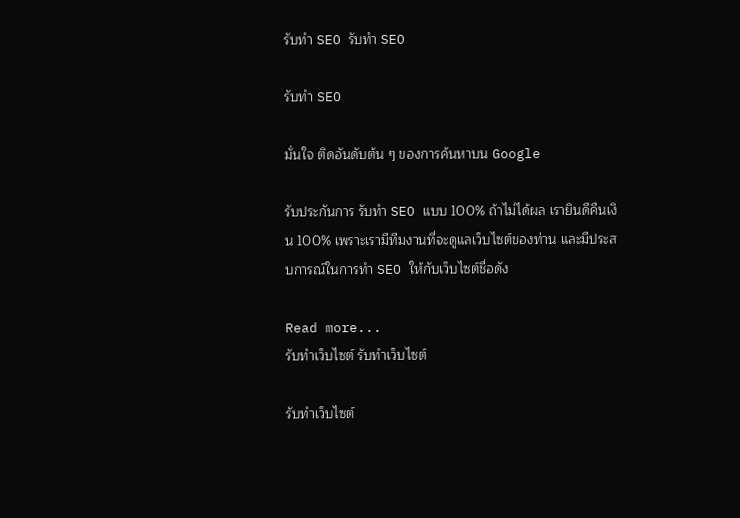รับทำ SEO รับทำ SEO

รับทำ SEO

มั่นใจ ติดอันดับต้น ๆ ของการค้นหาบน Google

รับประกันการ รับทำ SEO แบบ 100% ถ้าไม่ได้ผล เรายินดีคืนเงิน 100% เพราะเรามีทีมงานที่จะดูแลเว็บไซต์ของท่าน และมีประสบการณ์ในการทำ SEO ให้กับเว็บไซต์ชื่อดัง

Read more...
รับทำเว็บไซต์ รับทำเว็บไซต์

รับทำเว็บไซต์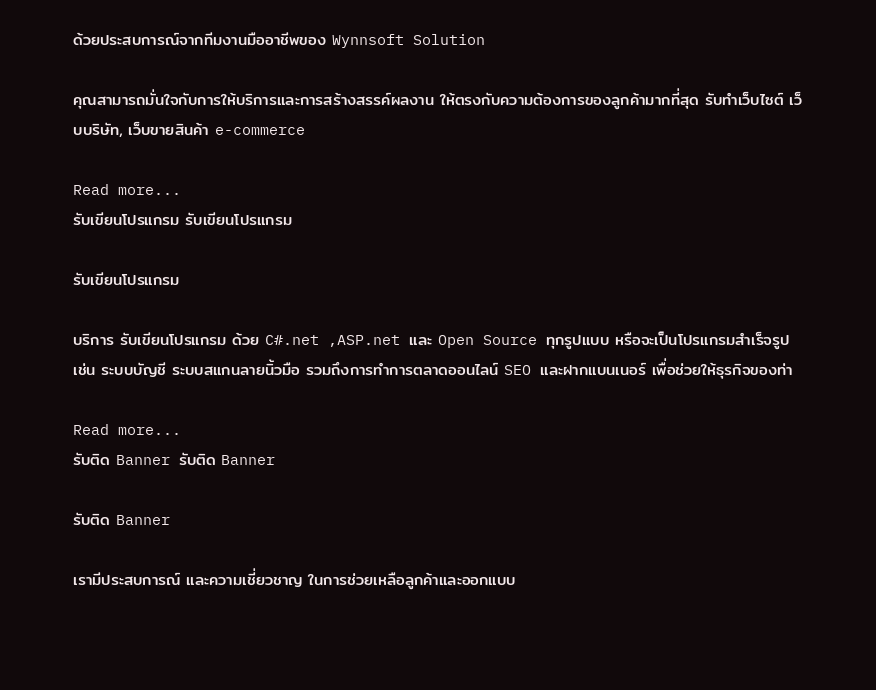ด้วยประสบการณ์จากทีมงานมืออาชีพของ Wynnsoft Solution

คุณสามารถมั่นใจกับการให้บริการและการสร้างสรรค์ผลงาน ให้ตรงกับความต้องการของลูกค้ามากที่สุด รับทำเว็บไซต์ เว็บบริษัท, เว็บขายสินค้า e-commerce

Read more...
รับเขียนโปรแกรม รับเขียนโปรแกรม

รับเขียนโปรแกรม

บริการ รับเขียนโปรแกรม ด้วย C#.net ,ASP.net และ Open Source ทุกรูปแบบ หรือจะเป็นโปรแกรมสำเร็จรูป เช่น ระบบบัญชี ระบบสแกนลายนิ้วมือ รวมถึงการทำการตลาดออนไลน์ SEO และฝากแบนเนอร์ เพื่อช่วยให้ธุรกิจของท่า

Read more...
รับติด Banner รับติด Banner

รับติด Banner

เรามีประสบการณ์ และความเชี่ยวชาญ ในการช่วยเหลือลูกค้าและออกแบบ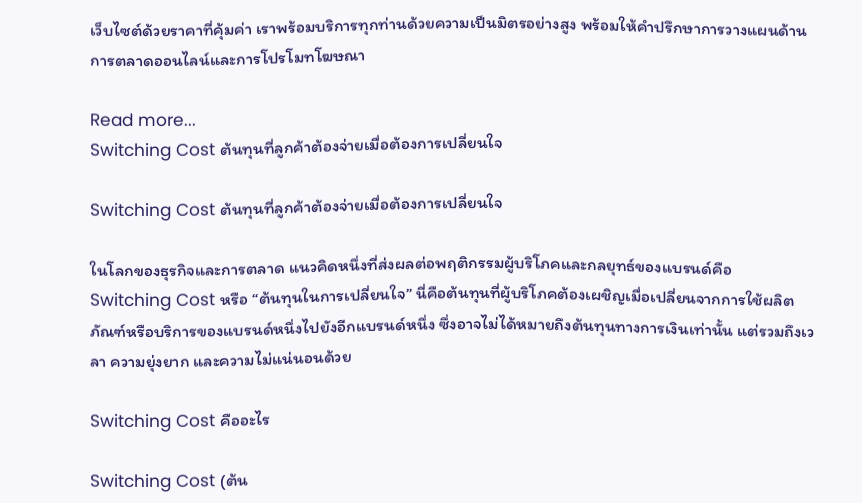เว็บไซต์ด้วยราคาที่คุ้มค่า เราพร้อมบริการทุกท่านด้วยความเป็นมิตรอย่างสูง พร้อมให้คำปรึกษาการวางแผนด้านการตลาดออนไลน์และการโปรโมทโฆษณา

Read more...
Switching Cost ต้นทุนที่ลูกค้าต้องจ่ายเมื่อต้องการเปลี่ยนใจ

Switching Cost ต้นทุนที่ลูกค้าต้องจ่ายเมื่อต้องการเปลี่ยนใจ

ในโลกของธุรกิจและการตลาด แนวคิดหนึ่งที่ส่งผลต่อพฤติกรรมผู้บริโภคและกลยุทธ์ของแบรนด์คือ Switching Cost หรือ “ต้นทุนในการเปลี่ยนใจ” นี่คือต้นทุนที่ผู้บริโภคต้องเผชิญเมื่อเปลี่ยนจากการใช้ผลิตภัณฑ์หรือบริการของแบรนด์หนึ่งไปยังอีกแบรนด์หนึ่ง ซึ่งอาจไม่ได้หมายถึงต้นทุนทางการเงินเท่านั้น แต่รวมถึงเวลา ความยุ่งยาก และความไม่แน่นอนด้วย

Switching Cost คืออะไร

Switching Cost (ต้น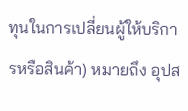ทุนในการเปลี่ยนผู้ให้บริการหรือสินค้า) หมายถึง อุปส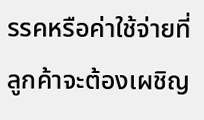รรคหรือค่าใช้จ่ายที่ลูกค้าจะต้องเผชิญ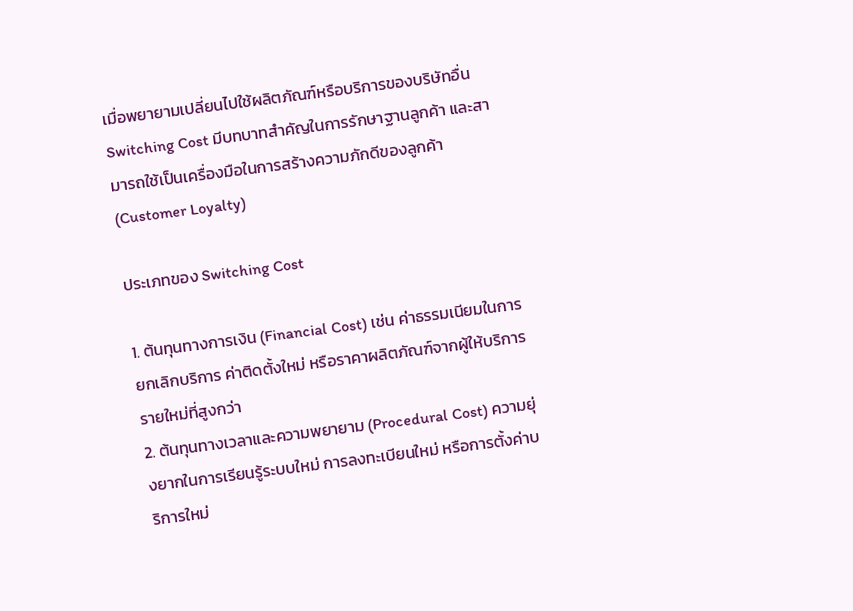เมื่อพยายามเปลี่ยนไปใช้ผลิตภัณฑ์หรือบริการของบริษัทอื่น Switching Cost มีบทบาทสำคัญในการรักษาฐานลูกค้า และสามารถใช้เป็นเครื่องมือในการสร้างความภักดีของลูกค้า (Customer Loyalty)

ประเภทของ Switching Cost

1. ต้นทุนทางการเงิน (Financial Cost) เช่น ค่าธรรมเนียมในการยกเลิกบริการ ค่าติดตั้งใหม่ หรือราคาผลิตภัณฑ์จากผู้ให้บริการรายใหม่ที่สูงกว่า
2. ต้นทุนทางเวลาและความพยายาม (Procedural Cost) ความยุ่งยากในการเรียนรู้ระบบใหม่ การลงทะเบียนใหม่ หรือการตั้งค่าบริการใหม่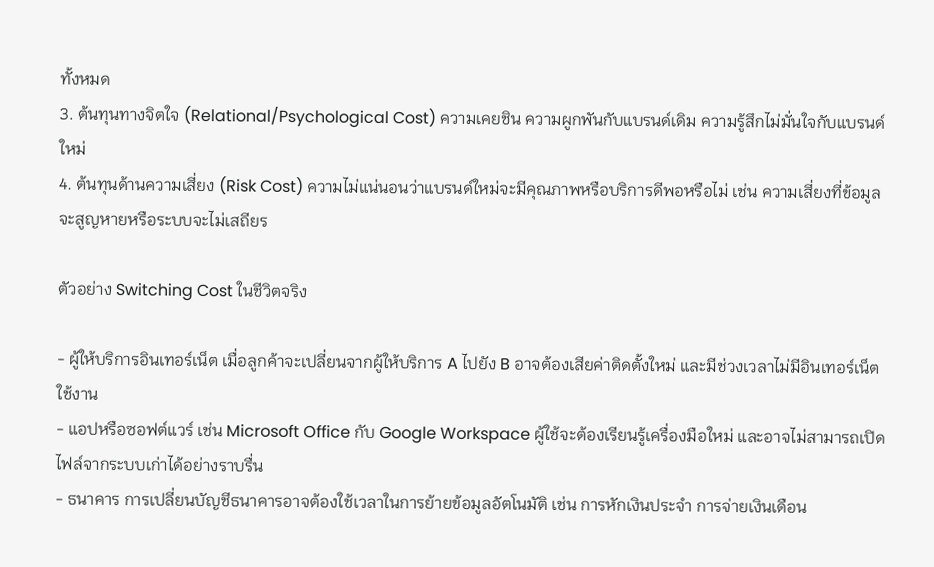ทั้งหมด
3. ต้นทุนทางจิตใจ (Relational/Psychological Cost) ความเคยชิน ความผูกพันกับแบรนด์เดิม ความรู้สึกไม่มั่นใจกับแบรนด์ใหม่
4. ต้นทุนด้านความเสี่ยง (Risk Cost) ความไม่แน่นอนว่าแบรนด์ใหม่จะมีคุณภาพหรือบริการดีพอหรือไม่ เช่น ความเสี่ยงที่ข้อมูลจะสูญหายหรือระบบจะไม่เสถียร

ตัวอย่าง Switching Cost ในชีวิตจริง

- ผู้ให้บริการอินเทอร์เน็ต เมื่อลูกค้าจะเปลี่ยนจากผู้ให้บริการ A ไปยัง B อาจต้องเสียค่าติดตั้งใหม่ และมีช่วงเวลาไม่มีอินเทอร์เน็ตใช้งาน
- แอปหรือซอฟต์แวร์ เช่น Microsoft Office กับ Google Workspace ผู้ใช้จะต้องเรียนรู้เครื่องมือใหม่ และอาจไม่สามารถเปิดไฟล์จากระบบเก่าได้อย่างราบรื่น
- ธนาคาร การเปลี่ยนบัญชีธนาคารอาจต้องใช้เวลาในการย้ายข้อมูลอัตโนมัติ เช่น การหักเงินประจำ การจ่ายเงินเดือน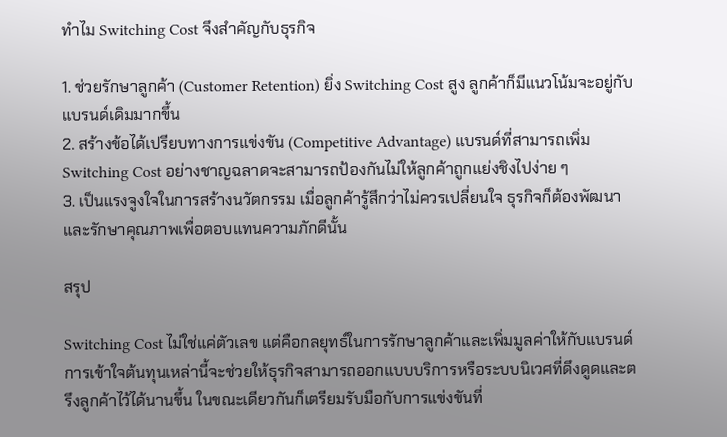ทำไม Switching Cost จึงสำคัญกับธุรกิจ

1. ช่วยรักษาลูกค้า (Customer Retention) ยิ่ง Switching Cost สูง ลูกค้าก็มีแนวโน้มจะอยู่กับแบรนด์เดิมมากขึ้น
2. สร้างข้อได้เปรียบทางการแข่งขัน (Competitive Advantage) แบรนด์ที่สามารถเพิ่ม Switching Cost อย่างชาญฉลาดจะสามารถป้องกันไม่ให้ลูกค้าถูกแย่งชิงไปง่าย ๆ
3. เป็นแรงจูงใจในการสร้างนวัตกรรม เมื่อลูกค้ารู้สึกว่าไม่ควรเปลี่ยนใจ ธุรกิจก็ต้องพัฒนาและรักษาคุณภาพเพื่อตอบแทนความภักดีนั้น

สรุป

Switching Cost ไม่ใช่แค่ตัวเลข แต่คือกลยุทธ์ในการรักษาลูกค้าและเพิ่มมูลค่าให้กับแบรนด์ การเข้าใจต้นทุนเหล่านี้จะช่วยให้ธุรกิจสามารถออกแบบบริการหรือระบบนิเวศที่ดึงดูดและตรึงลูกค้าไว้ได้นานขึ้น ในขณะเดียวกันก็เตรียมรับมือกับการแข่งขันที่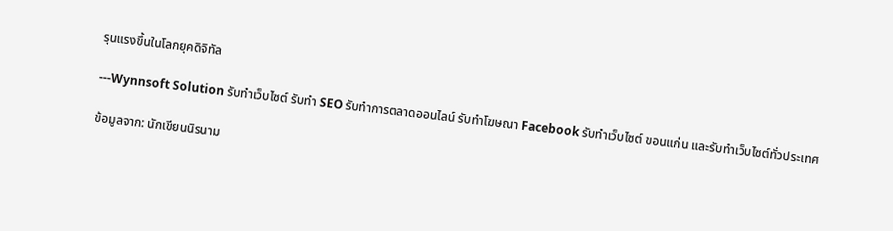รุนแรงขึ้นในโลกยุคดิจิทัล

---Wynnsoft Solution รับทำเว็บไซต์ รับทำ SEO รับทำการตลาดออนไลน์ รับทำโฆษณา Facebook รับทำเว็บไซต์ ขอนแก่น และรับทำเว็บไซต์ทั่วประเทศ

ข้อมูลจาก: นักเขียนนิรนาม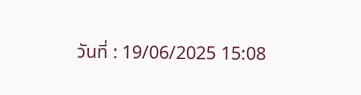วันที่ : 19/06/2025 15:08